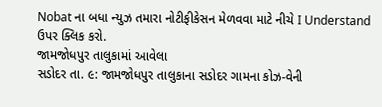Nobat ના બધા ન્યુઝ તમારા નોટીફીકેસન મેળવવા માટે નીચે I Understand ઉપર ક્લિક કરો.
જામજોધપુર તાલુકામાં આવેલા
સડોદર તા. ૯: જામજોધપુર તાલુકાના સડોદર ગામના કોઝ-વેની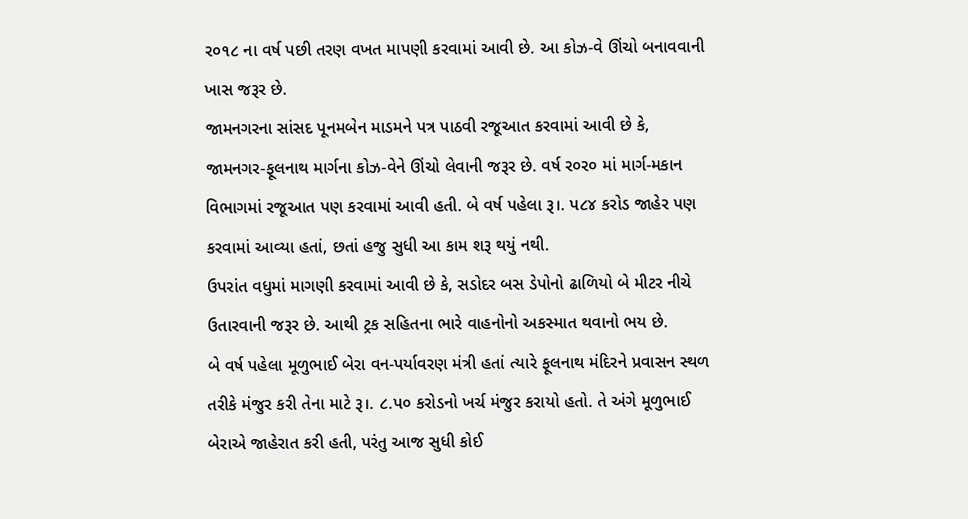ર૦૧૮ ના વર્ષ પછી તરણ વખત માપણી કરવામાં આવી છે. આ કોઝ-વે ઊંચો બનાવવાની ખાસ જરૂર છે.
જામનગરના સાંસદ પૂનમબેન માડમને પત્ર પાઠવી રજૂઆત કરવામાં આવી છે કે, જામનગર-ફૂલનાથ માર્ગના કોઝ-વેને ઊંચો લેવાની જરૂર છે. વર્ષ ર૦ર૦ માં માર્ગ-મકાન વિભાગમાં રજૂઆત પણ કરવામાં આવી હતી. બે વર્ષ પહેલા રૂ।. પ૮૪ કરોડ જાહેર પણ કરવામાં આવ્યા હતાં, છતાં હજુ સુધી આ કામ શરૂ થયું નથી.
ઉપરાંત વધુમાં માગણી કરવામાં આવી છે કે, સડોદર બસ ડેપોનો ઢાળિયો બે મીટર નીચે ઉતારવાની જરૂર છે. આથી ટ્રક સહિતના ભારે વાહનોનો અકસ્માત થવાનો ભય છે.
બે વર્ષ પહેલા મૂળુભાઈ બેરા વન-પર્યાવરણ મંત્રી હતાં ત્યારે ફૂલનાથ મંદિરને પ્રવાસન સ્થળ તરીકે મંજુર કરી તેના માટે રૂ।. ૮.પ૦ કરોડનો ખર્ચ મંજુર કરાયો હતો. તે અંગે મૂળુભાઈ બેરાએ જાહેરાત કરી હતી, પરંતુ આજ સુધી કોઈ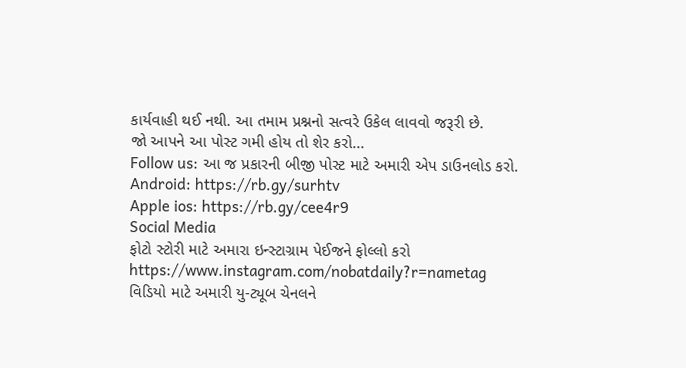કાર્યવાહી થઈ નથી. આ તમામ પ્રશ્નનો સત્વરે ઉકેલ લાવવો જરૂરી છે.
જો આપને આ પોસ્ટ ગમી હોય તો શેર કરો...
Follow us: આ જ પ્રકારની બીજી પોસ્ટ માટે અમારી એપ ડાઉનલોડ કરો.
Android: https://rb.gy/surhtv
Apple ios: https://rb.gy/cee4r9
Social Media
ફોટો સ્ટોરી માટે અમારા ઇન્સ્ટાગ્રામ પેઈજને ફોલ્લો કરો
https://www.instagram.com/nobatdaily?r=nametag
વિડિયો માટે અમારી યુ-ટ્યૂબ ચેનલને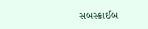સબસ્ક્રાઈબ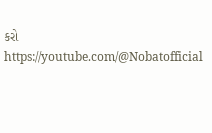કરો
https://youtube.com/@Nobatofficial